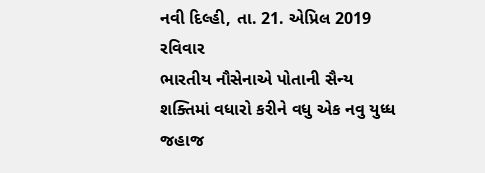નવી દિલ્હી, તા. 21. એપ્રિલ 2019 રવિવાર
ભારતીય નૌસેનાએ પોતાની સૈન્ય શક્તિમાં વધારો કરીને વધુ એક નવુ યુધ્ધ જહાજ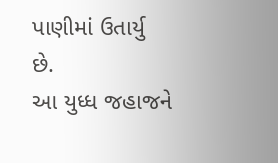પાણીમાં ઉતાર્યુ છે.
આ યુધ્ધ જહાજને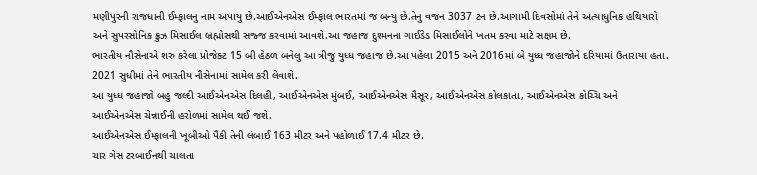મણીપુરની રાજધાની ઈમ્ફાલનુ નામ અપાયુ છે.આઈએનએસ ઈમ્ફાલ ભારતમાં જ બન્યુ છે.તેનુ વજન 3037 ટન છે.આગામી દિવસોમાં તેને અત્યાધુનિક હથિયારો અને સુપરસોનિક ક્રુઝ મિસાઈલ બ્રહ્મોસથી સજ્જ કરવામાં આવશે.આ જહાજ દુશ્મનના ગાઈડેડ મિસાઈલોને ખતમ કરવા માટે સક્ષમ છે.
ભારતીય નૌસેનાએ શરુ કરેલા પ્રોજેક્ટ 15 બી હેઠળ બનેલુ આ ત્રીજુ યુધ્ધ જહાજ છે.આ પહેલા 2015 અને 2016માં બે યુધ્ધ જહાજોને દરિયામાં ઉતારાયા હતા. 2021 સુધીમાં તેને ભારતીય નૌસેનામાં સામેલ કરી લેવાશે.
આ યુધ્ધ જહાજો બહુ જલ્દી આઈએનએસ દિલહી, આઈએનએસ મુંબઈ, આઈએનએસ મૈસૂર, આઈએનએસ કોલકાતા, આઈએનએસ કોચ્ચિ અને આઈએનએસ ચેન્નાઈની હરોળમાં સામેલ થઈ જશે.
આઈએનએસ ઈમ્ફાલની ખૂબીઓ પૈકી તેની લંબાઈ 163 મીટર અને પહોળાઈ 17.4 મીટર છે.
ચાર ગેસ ટરબાઈનથી ચાલતા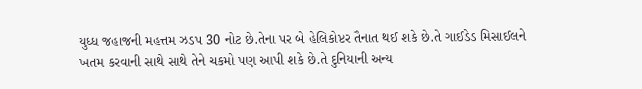યુધ્ધ જહાજની મહત્તમ ઝડપ 30 નોટ છે.તેના પર બે હેલિકોપ્ટર તૈનાત થઈ શકે છે.તે ગાઈડેડ મિસાઈલને ખતમ કરવાની સાથે સાથે તેને ચકમો પણ આપી શકે છે.તે દુનિયાની અન્ય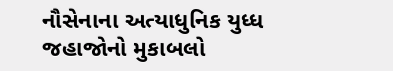નૌસેનાના અત્યાધુનિક યુધ્ધ જહાજોનો મુકાબલો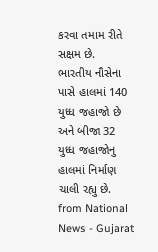કરવા તમામ રીતે સક્ષમ છે.
ભારતીય નૌસેના પાસે હાલમાં 140 યુધ્ધ જહાજો છે અને બીજા 32 યુધ્ધ જહાજોનુ હાલમાં નિર્માણ ચાલી રહ્યુ છે.
from National News - Gujarat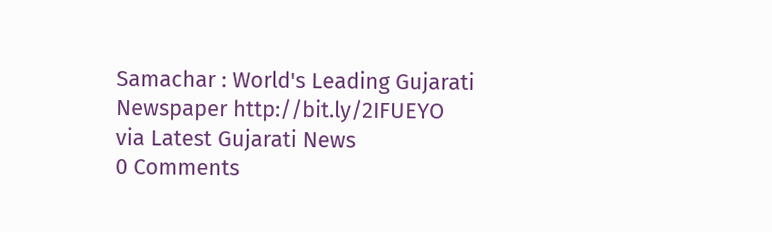Samachar : World's Leading Gujarati Newspaper http://bit.ly/2IFUEYO
via Latest Gujarati News
0 Comments